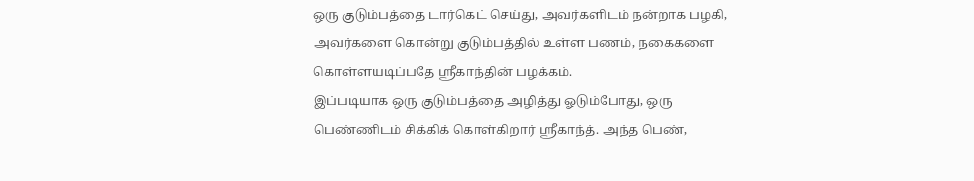ஒரு குடும்பத்தை டார்கெட் செய்து, அவர்களிடம் நன்றாக பழகி, அவர்களை கொன்று குடும்பத்தில் உள்ள பணம், நகைகளை கொள்ளயடிப்பதே ஸ்ரீகாந்தின் பழக்கம்.
இப்படியாக ஒரு குடும்பத்தை அழித்து ஓடும்போது, ஒரு பெண்ணிடம் சிக்கிக் கொள்கிறார் ஸ்ரீகாந்த். அந்த பெண்,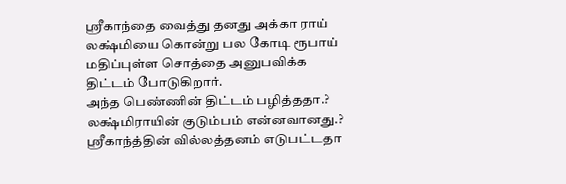ஸ்ரீகாந்தை வைத்து தனது அக்கா ராய் லக்ஷ்மியை கொன்று பல கோடி ரூபாய் மதிப்புள்ள சொத்தை அனுபவிக்க திட்டம் போடுகிறார்.
அந்த பெண்ணின் திட்டம் பழித்ததா.? லக்ஷ்மிராயின் குடும்பம் என்னவானது.? ஸ்ரீகாந்த்தின் வில்லத்தனம் எடுபட்டதா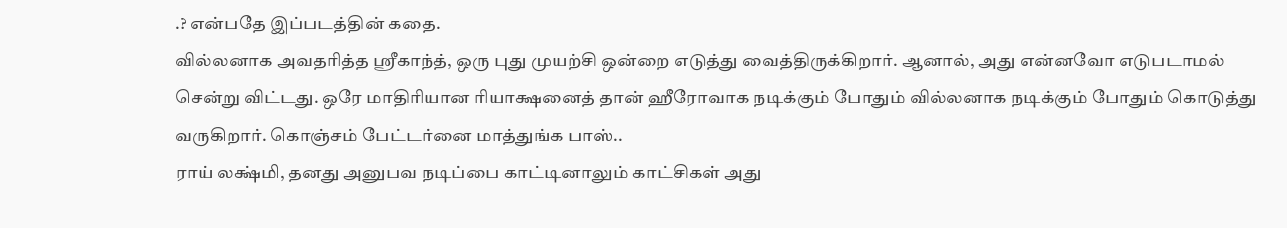.? என்பதே இப்படத்தின் கதை.
வில்லனாக அவதரித்த ஸ்ரீகாந்த், ஒரு புது முயற்சி ஒன்றை எடுத்து வைத்திருக்கிறார். ஆனால், அது என்னவோ எடுபடாமல் சென்று விட்டது. ஒரே மாதிரியான ரியாக்ஷனைத் தான் ஹீரோவாக நடிக்கும் போதும் வில்லனாக நடிக்கும் போதும் கொடுத்து வருகிறார். கொஞ்சம் பேட்டர்னை மாத்துங்க பாஸ்..
ராய் லக்ஷ்மி, தனது அனுபவ நடிப்பை காட்டினாலும் காட்சிகள் அது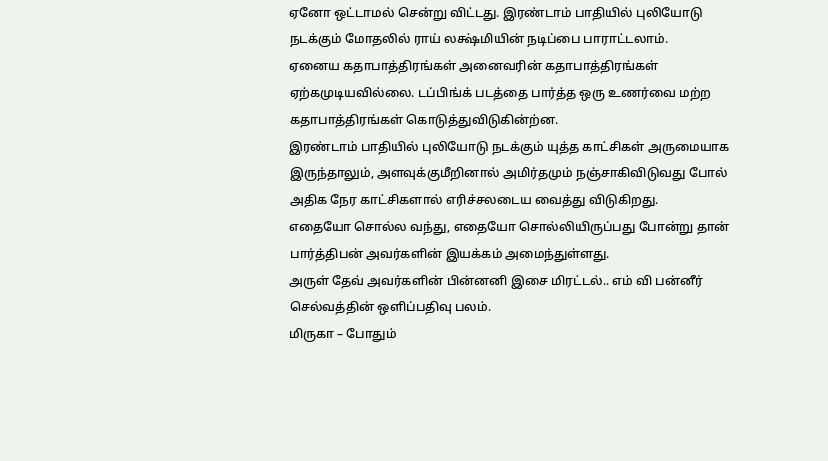ஏனோ ஒட்டாமல் சென்று விட்டது. இரண்டாம் பாதியில் புலியோடு நடக்கும் மோதலில் ராய் லக்ஷ்மியின் நடிப்பை பாராட்டலாம்.
ஏனைய கதாபாத்திரங்கள் அனைவரின் கதாபாத்திரங்கள் ஏற்கமுடியவில்லை. டப்பிங்க் படத்தை பார்த்த ஒரு உணர்வை மற்ற கதாபாத்திரங்கள் கொடுத்துவிடுகின்ற்ன.
இரண்டாம் பாதியில் புலியோடு நடக்கும் யுத்த காட்சிகள் அருமையாக இருந்தாலும், அளவுக்குமீறினால் அமிர்தமும் நஞ்சாகிவிடுவது போல் அதிக நேர காட்சிகளால் எரிச்சலடைய வைத்து விடுகிறது.
எதையோ சொல்ல வந்து, எதையோ சொல்லியிருப்பது போன்று தான் பார்த்திபன் அவர்களின் இயக்கம் அமைந்துள்ளது.
அருள் தேவ் அவர்களின் பின்னனி இசை மிரட்டல்.. எம் வி பன்னீர் செல்வத்தின் ஒளிப்பதிவு பலம்.
மிருகா – போதும்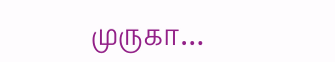முருகா…